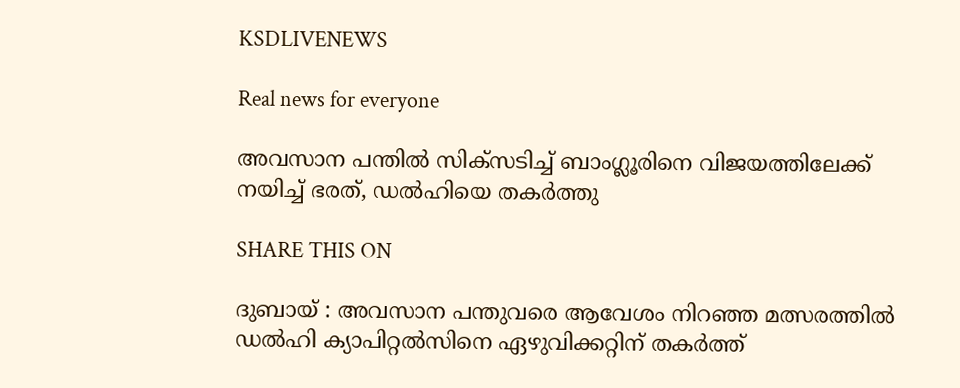KSDLIVENEWS

Real news for everyone

അവസാന പന്തില്‍ സിക്‌സടിച്ച് ബാംഗ്ലൂരിനെ വിജയത്തിലേക്ക് നയിച്ച് ഭരത്, ഡല്‍ഹിയെ തകര്‍ത്തു

SHARE THIS ON

ദുബായ് : അവസാന പന്തുവരെ ആവേശം നിറഞ്ഞ മത്സരത്തിൽ ഡൽഹി ക്യാപിറ്റൽസിനെ ഏഴുവിക്കറ്റിന് തകർത്ത്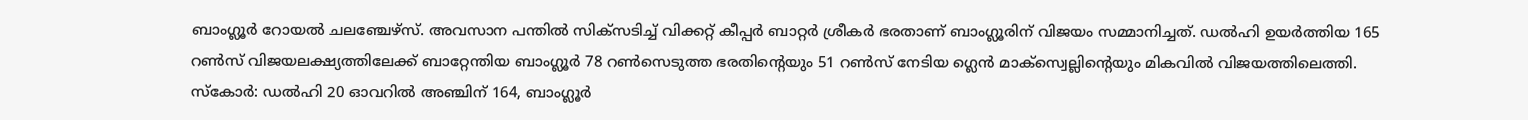ബാംഗ്ലൂർ റോയൽ ചലഞ്ചേഴ്സ്. അവസാന പന്തിൽ സിക്സടിച്ച് വിക്കറ്റ് കീപ്പർ ബാറ്റർ ശ്രീകർ ഭരതാണ് ബാംഗ്ലൂരിന് വിജയം സമ്മാനിച്ചത്. ഡൽഹി ഉയർത്തിയ 165 റൺസ് വിജയലക്ഷ്യത്തിലേക്ക് ബാറ്റേന്തിയ ബാംഗ്ലൂർ 78 റൺസെടുത്ത ഭരതിന്റെയും 51 റൺസ് നേടിയ ഗ്ലെൻ മാക്സ്വെല്ലിന്റെയും മികവിൽ വിജയത്തിലെത്തി. സ്കോർ: ഡൽഹി 20 ഓവറിൽ അഞ്ചിന് 164, ബാംഗ്ലൂർ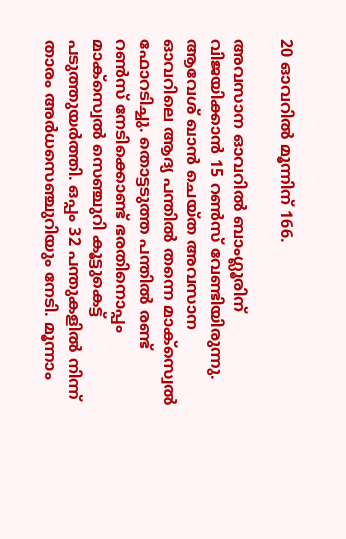20 ഓവറിൽ മൂന്നിന് 166.

അവസാന ഓവറിൽ ബാംഗ്ലൂരിന് വിജയിക്കാൻ 15 റൺസ് വേണ്ടിയിരുന്നു. ആവേശ് ഖാൻ ചെയ്ത അവസാന ഓവറിലെ ആദ്യ പന്തിൽ തന്നെ മാക്സ്വെൽ ഫോറടിച്ചു. തൊട്ടടുത്ത പന്തിൽ രണ്ട് റൺസ് നേടിക്കൊണ്ട് ഭരതിനൊപ്പം മാക്സ്വെൽ സെഞ്ചുറി കൂട്ടുകെട്ട് പടുത്തുയർത്തി. ഒപ്പം 32 പന്തുകളിൽ നിന്ന് താരം അർധസെഞ്ചുറിയും നേടി. മൂന്നാം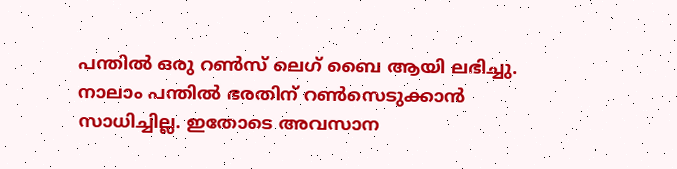പന്തിൽ ഒരു റൺസ് ലെഗ് ബൈ ആയി ലഭിച്ചു. നാലാം പന്തിൽ ഭരതിന് റൺസെടുക്കാൻ സാധിച്ചില്ല. ഇതോടെ അവസാന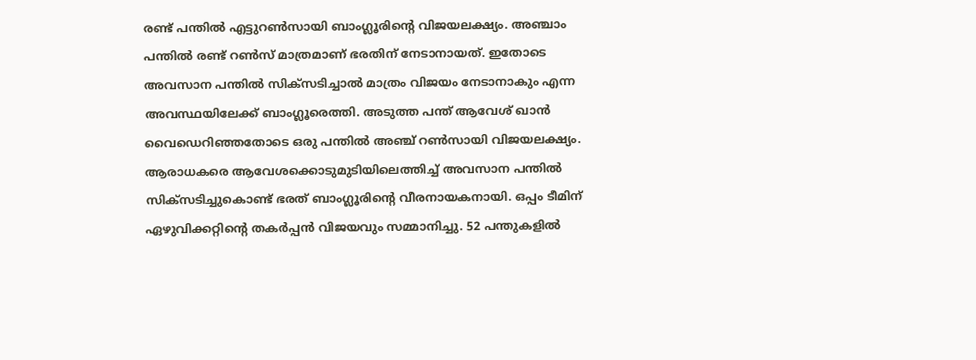രണ്ട് പന്തിൽ എട്ടുറൺസായി ബാംഗ്ലൂരിന്റെ വിജയലക്ഷ്യം. അഞ്ചാം പന്തിൽ രണ്ട് റൺസ് മാത്രമാണ് ഭരതിന് നേടാനായത്. ഇതോടെ അവസാന പന്തിൽ സിക്സടിച്ചാൽ മാത്രം വിജയം നേടാനാകും എന്ന അവസ്ഥയിലേക്ക് ബാംഗ്ലൂരെത്തി. അടുത്ത പന്ത് ആവേശ് ഖാൻ വൈഡെറിഞ്ഞതോടെ ഒരു പന്തിൽ അഞ്ച് റൺസായി വിജയലക്ഷ്യം. ആരാധകരെ ആവേശക്കൊടുമുടിയിലെത്തിച്ച് അവസാന പന്തിൽ സിക്സടിച്ചുകൊണ്ട് ഭരത് ബാംഗ്ലൂരിന്റെ വീരനായകനായി. ഒപ്പം ടീമിന് ഏഴുവിക്കറ്റിന്റെ തകർപ്പൻ വിജയവും സമ്മാനിച്ചു. 52 പന്തുകളിൽ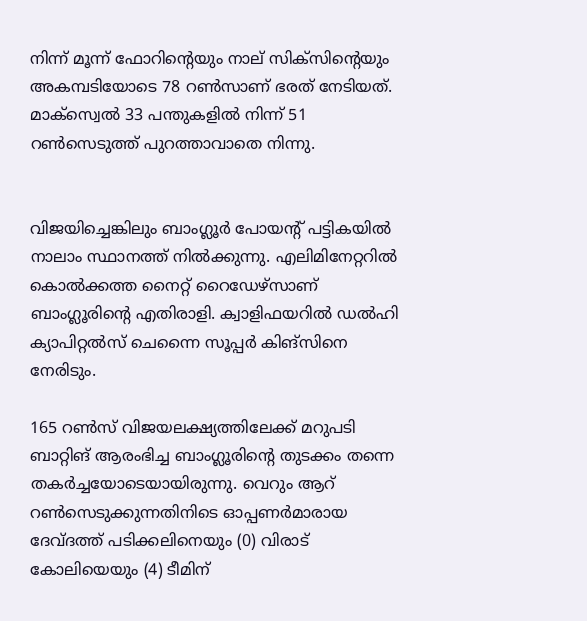നിന്ന് മൂന്ന് ഫോറിന്റെയും നാല് സിക്സിന്റെയും അകമ്പടിയോടെ 78 റൺസാണ് ഭരത് നേടിയത്. മാക്സ്വെൽ 33 പന്തുകളിൽ നിന്ന് 51 റൺസെടുത്ത് പുറത്താവാതെ നിന്നു.


വിജയിച്ചെങ്കിലും ബാംഗ്ലൂർ പോയന്റ് പട്ടികയിൽ നാലാം സ്ഥാനത്ത് നിൽക്കുന്നു. എലിമിനേറ്ററിൽ കൊൽക്കത്ത നൈറ്റ് റൈഡേഴ്സാണ് ബാംഗ്ലൂരിന്റെ എതിരാളി. ക്വാളിഫയറിൽ ഡൽഹി ക്യാപിറ്റൽസ് ചെന്നൈ സൂപ്പർ കിങ്സിനെ നേരിടും.

165 റൺസ് വിജയലക്ഷ്യത്തിലേക്ക് മറുപടി ബാറ്റിങ് ആരംഭിച്ച ബാംഗ്ലൂരിന്റെ തുടക്കം തന്നെ തകർച്ചയോടെയായിരുന്നു. വെറും ആറ് റൺസെടുക്കുന്നതിനിടെ ഓപ്പണർമാരായ ദേവ്ദത്ത് പടിക്കലിനെയും (0) വിരാട് കോലിയെയും (4) ടീമിന്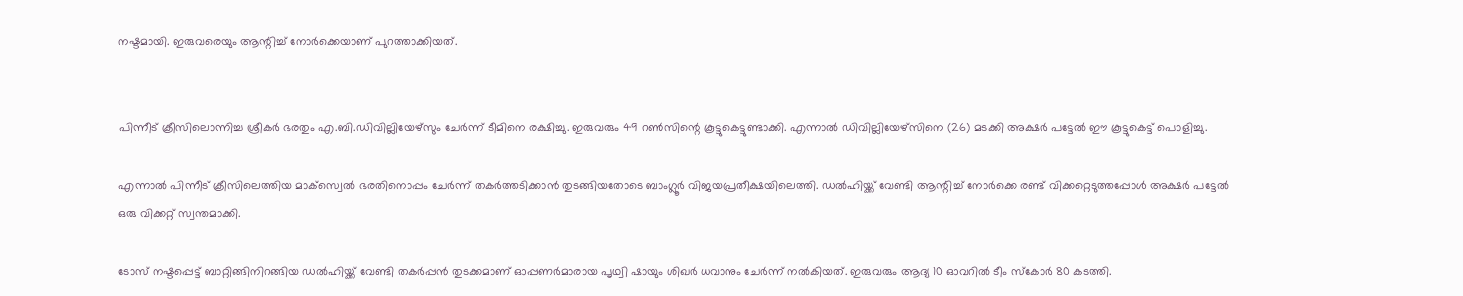നഷ്ടമായി. ഇരുവരെയും ആന്റിച്ച് നോർക്കെയാണ് പുറത്താക്കിയത്.


പിന്നീട് ക്രീസിലൊന്നിച്ച ശ്രീകർ ഭരതും എ.ബി.ഡിവില്ലിയേഴ്സും ചേർന്ന് ടീമിനെ രക്ഷിച്ചു. ഇരുവരും 49 റൺസിന്റെ കൂട്ടുകെട്ടുണ്ടാക്കി. എന്നാൽ ഡിവില്ലിയേഴ്സിനെ (26) മടക്കി അക്ഷർ പട്ടേൽ ഈ കൂട്ടുകെട്ട് പൊളിച്ചു.

എന്നാൽ പിന്നീട് ക്രീസിലെത്തിയ മാക്സ്വെൽ ഭരതിനൊപ്പം ചേർന്ന് തകർത്തടിക്കാൻ തുടങ്ങിയതോടെ ബാംഗ്ലൂർ വിജയപ്രതീക്ഷയിലെത്തി. ഡൽഹിയ്ക്ക് വേണ്ടി ആന്റിച്ച് നോർക്കെ രണ്ട് വിക്കറ്റെടുത്തപ്പോൾ അക്ഷർ പട്ടേൽ ഒരു വിക്കറ്റ് സ്വന്തമാക്കി.

ടോസ് നഷ്ടപ്പെട്ട് ബാറ്റിങ്ങിനിറങ്ങിയ ഡൽഹിയ്ക്ക് വേണ്ടി തകർപ്പൻ തുടക്കമാണ് ഓപ്പണർമാരായ പൃഥ്വി ഷായും ശിഖർ ധവാനും ചേർന്ന് നൽകിയത്. ഇരുവരും ആദ്യ 10 ഓവറിൽ ടീം സ്കോർ 80 കടത്തി.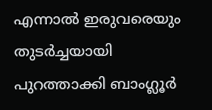എന്നാൽ ഇരുവരെയും തുടർച്ചയായി പുറത്താക്കി ബാംഗ്ലൂർ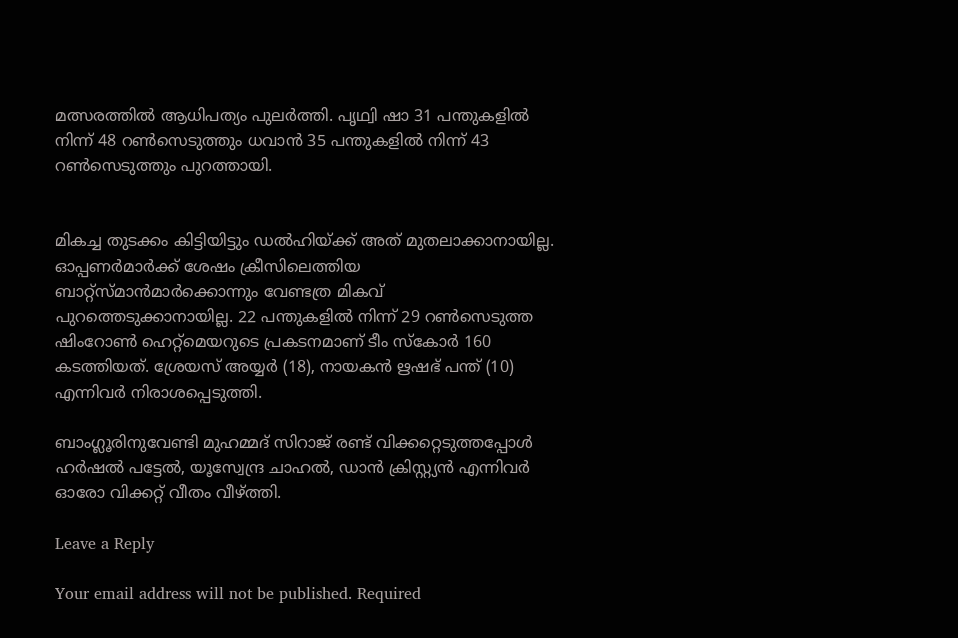മത്സരത്തിൽ ആധിപത്യം പുലർത്തി. പൃഥ്വി ഷാ 31 പന്തുകളിൽ നിന്ന് 48 റൺസെടുത്തും ധവാൻ 35 പന്തുകളിൽ നിന്ന് 43 റൺസെടുത്തും പുറത്തായി.


മികച്ച തുടക്കം കിട്ടിയിട്ടും ഡൽഹിയ്ക്ക് അത് മുതലാക്കാനായില്ല. ഓപ്പണർമാർക്ക് ശേഷം ക്രീസിലെത്തിയ ബാറ്റ്സ്മാൻമാർക്കൊന്നും വേണ്ടത്ര മികവ് പുറത്തെടുക്കാനായില്ല. 22 പന്തുകളിൽ നിന്ന് 29 റൺസെടുത്ത ഷിംറോൺ ഹെറ്റ്മെയറുടെ പ്രകടനമാണ് ടീം സ്കോർ 160 കടത്തിയത്. ശ്രേയസ് അയ്യർ (18), നായകൻ ഋഷഭ് പന്ത് (10) എന്നിവർ നിരാശപ്പെടുത്തി.

ബാംഗ്ലൂരിനുവേണ്ടി മുഹമ്മദ് സിറാജ് രണ്ട് വിക്കറ്റെടുത്തപ്പോൾ ഹർഷൽ പട്ടേൽ, യൂസ്വേന്ദ്ര ചാഹൽ, ഡാൻ ക്രിസ്റ്റ്യൻ എന്നിവർ ഓരോ വിക്കറ്റ് വീതം വീഴ്ത്തി.

Leave a Reply

Your email address will not be published. Required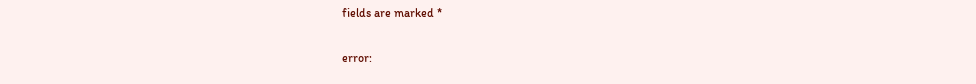fields are marked *

error: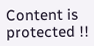Content is protected !!